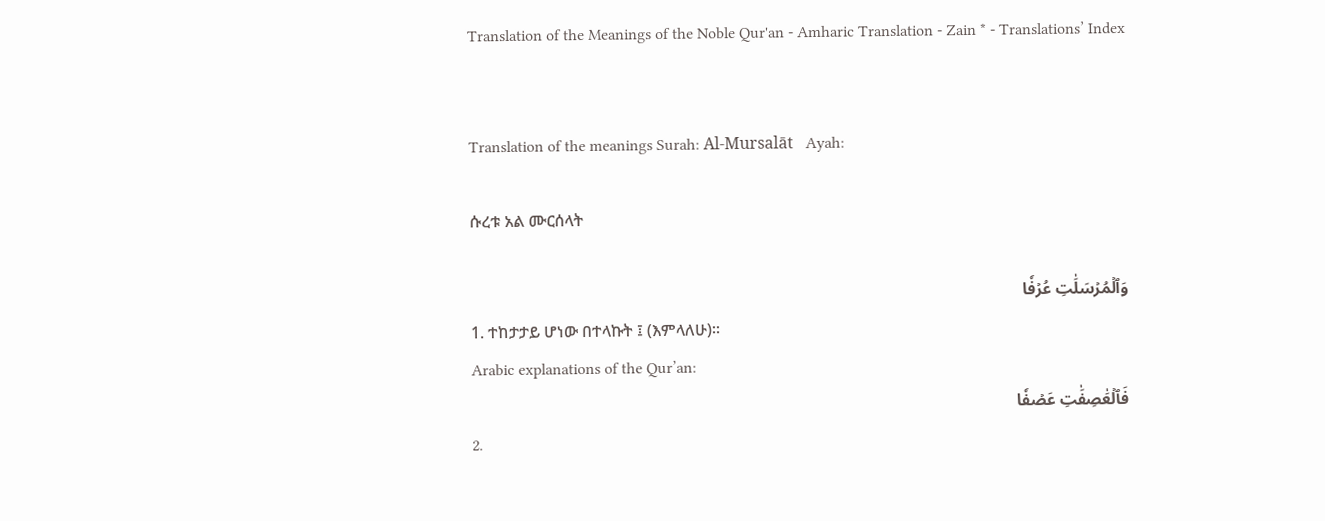Translation of the Meanings of the Noble Qur'an - Amharic Translation - Zain * - Translations’ Index


Translation of the meanings Surah: Al-Mursalāt   Ayah:

ሱረቱ አል ሙርሰላት

وَٱلۡمُرۡسَلَٰتِ عُرۡفٗا
1. ተከታታይ ሆነው በተላኩት ፤ (እምላለሁ)፡፡
Arabic explanations of the Qur’an:
فَٱلۡعَٰصِفَٰتِ عَصۡفٗا
2.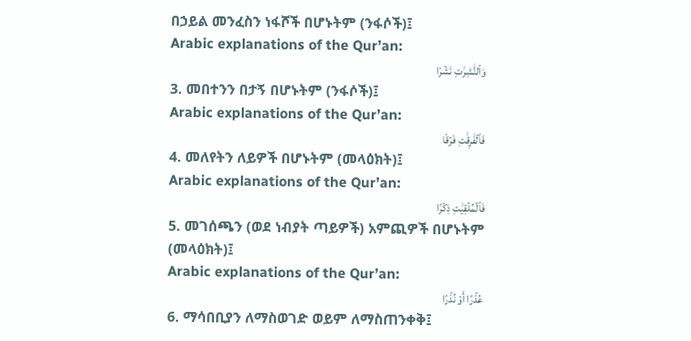በኃይል መንፈስን ነፋሾች በሆኑትም (ንፋሶች)፤
Arabic explanations of the Qur’an:
وَٱلنَّٰشِرَٰتِ نَشۡرٗا
3. መበተንን በታኝ በሆኑትም (ንፋሶች)፤
Arabic explanations of the Qur’an:
فَٱلۡفَٰرِقَٰتِ فَرۡقٗا
4. መለየትን ለይዎች በሆኑትም (መላዕክት)፤
Arabic explanations of the Qur’an:
فَٱلۡمُلۡقِيَٰتِ ذِكۡرًا
5. መገሰጫን (ወደ ነብያት ጣይዎች) አምጪዎች በሆኑትም (መላዕክት)፤
Arabic explanations of the Qur’an:
عُذۡرًا أَوۡ نُذۡرًا
6. ማሳበቢያን ለማስወገድ ወይም ለማስጠንቀቅ፤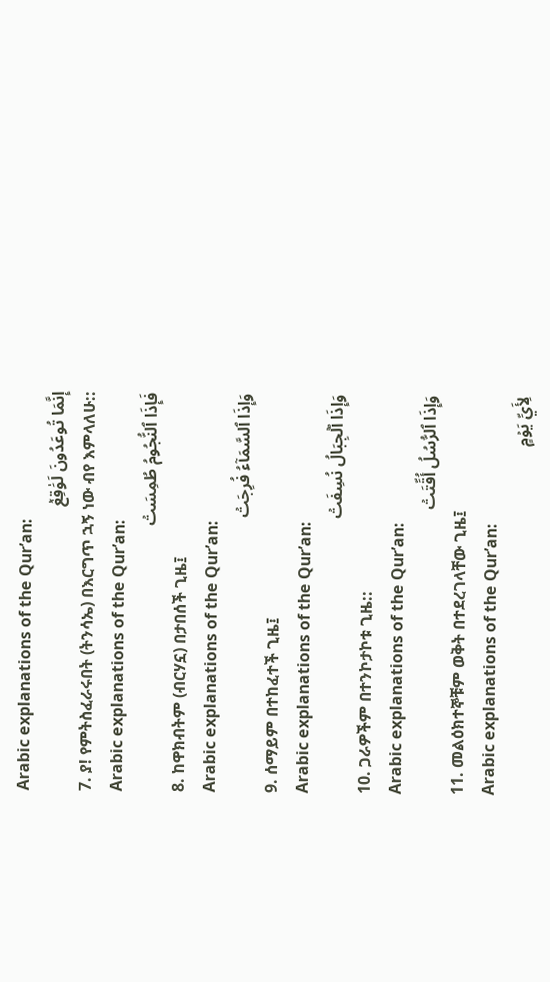Arabic explanations of the Qur’an:
إِنَّمَا تُوعَدُونَ لَوَٰقِعٞ
7. ያ! የምትስፈራሩበት (ትንሳኤ) በእርግጥ ኋኝ ነው ብየ እምላለሁ::
Arabic explanations of the Qur’an:
فَإِذَا ٱلنُّجُومُ طُمِسَتۡ
8. ከዋክብትም (ብርሃኗ) በታበሰች ጊዜ፤
Arabic explanations of the Qur’an:
وَإِذَا ٱلسَّمَآءُ فُرِجَتۡ
9. ሰማይም በተከፈተች ጊዜ፤
Arabic explanations of the Qur’an:
وَإِذَا ٱلۡجِبَالُ نُسِفَتۡ
10. ጋራዎችም በተንኮታኮቱ ጊዜ::
Arabic explanations of the Qur’an:
وَإِذَا ٱلرُّسُلُ أُقِّتَتۡ
11. መልዕክተኞቹም ወቅት በተደረገላቸው ጊዜ፤
Arabic explanations of the Qur’an:
لِأَيِّ يَوۡمٍ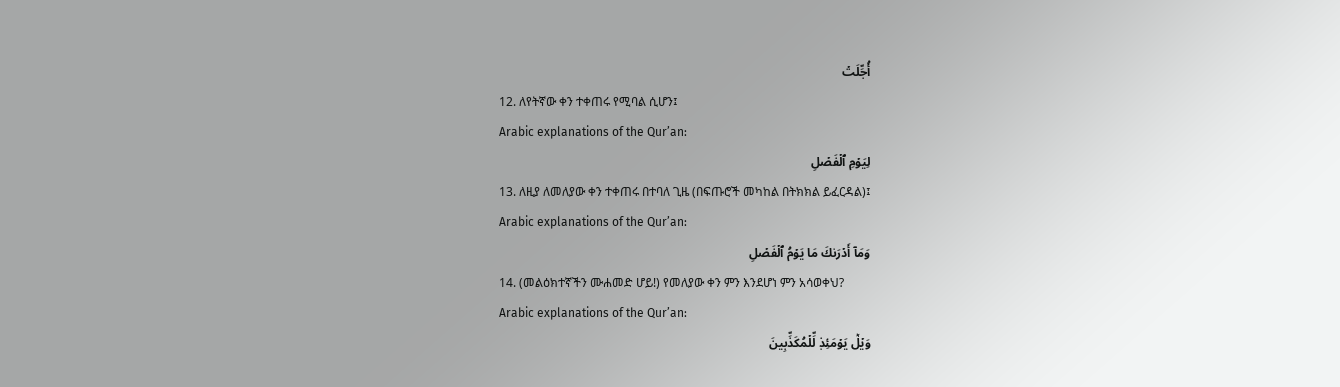أُجِّلَتۡ
12. ለየትኛው ቀን ተቀጠሩ የሚባል ሲሆን፤
Arabic explanations of the Qur’an:
لِيَوۡمِ ٱلۡفَصۡلِ
13. ለዚያ ለመለያው ቀን ተቀጠሩ በተባለ ጊዜ (በፍጡሮች መካከል በትክክል ይፈርዳል)፤
Arabic explanations of the Qur’an:
وَمَآ أَدۡرَىٰكَ مَا يَوۡمُ ٱلۡفَصۡلِ
14. (መልዕክተኛችን ሙሐመድ ሆይ!) የመለያው ቀን ምን እንደሆነ ምን አሳወቀህ?
Arabic explanations of the Qur’an:
وَيۡلٞ يَوۡمَئِذٖ لِّلۡمُكَذِّبِينَ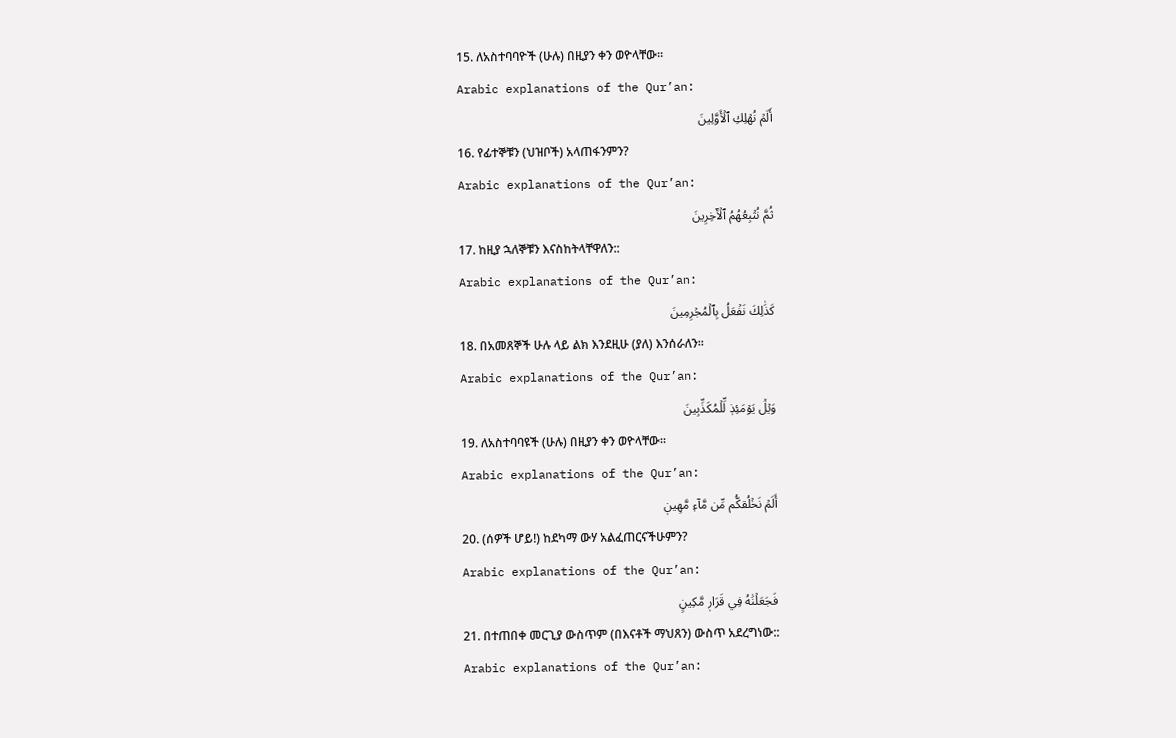15. ለአስተባባዮች (ሁሉ) በዚያን ቀን ወዮላቸው።
Arabic explanations of the Qur’an:
أَلَمۡ نُهۡلِكِ ٱلۡأَوَّلِينَ
16. የፊተኞቹን (ህዝቦች) አላጠፋንምን?
Arabic explanations of the Qur’an:
ثُمَّ نُتۡبِعُهُمُ ٱلۡأٓخِرِينَ
17. ከዚያ ኋለኞቹን እናስከትላቸዋለን::
Arabic explanations of the Qur’an:
كَذَٰلِكَ نَفۡعَلُ بِٱلۡمُجۡرِمِينَ
18. በአመጸኞች ሁሉ ላይ ልክ እንደዚሁ (ያለ) እንሰራለን።
Arabic explanations of the Qur’an:
وَيۡلٞ يَوۡمَئِذٖ لِّلۡمُكَذِّبِينَ
19. ለአስተባባዩች (ሁሉ) በዚያን ቀን ወዮላቸው።
Arabic explanations of the Qur’an:
أَلَمۡ نَخۡلُقكُّم مِّن مَّآءٖ مَّهِينٖ
20. (ሰዎች ሆይ!) ከደካማ ውሃ አልፈጠርናችሁምን?
Arabic explanations of the Qur’an:
فَجَعَلۡنَٰهُ فِي قَرَارٖ مَّكِينٍ
21. በተጠበቀ መርጊያ ውስጥም (በእናቶች ማህጸን) ውስጥ አደረግነው::
Arabic explanations of the Qur’an: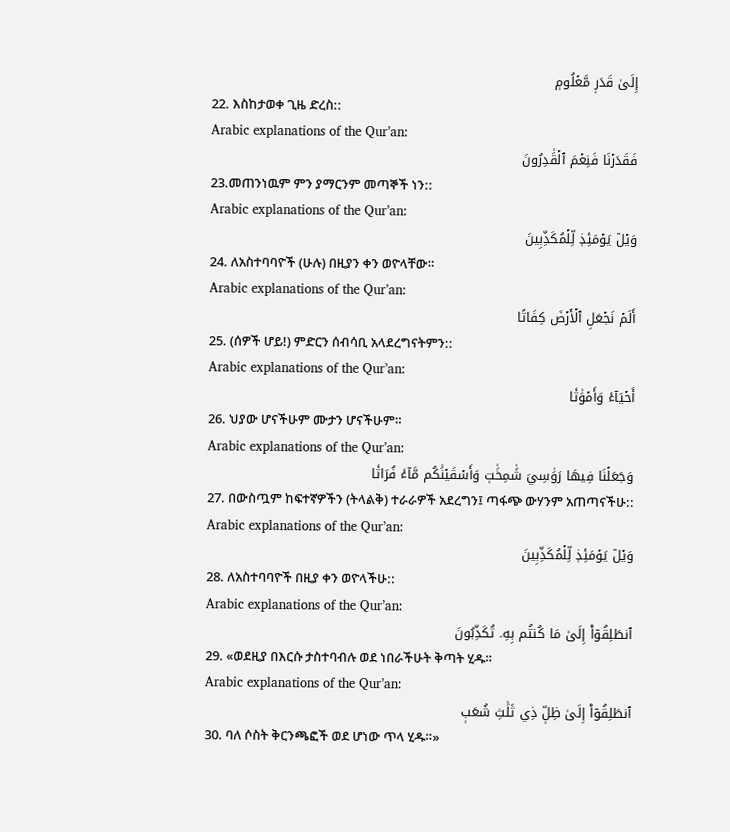إِلَىٰ قَدَرٖ مَّعۡلُومٖ
22. እስከታወቀ ጊዜ ድረስ::
Arabic explanations of the Qur’an:
فَقَدَرۡنَا فَنِعۡمَ ٱلۡقَٰدِرُونَ
23.መጠንነዉም ምን ያማርንም መጣኞች ነን::
Arabic explanations of the Qur’an:
وَيۡلٞ يَوۡمَئِذٖ لِّلۡمُكَذِّبِينَ
24. ለአስተባባዮች (ሁሉ) በዚያን ቀን ወዮላቸው።
Arabic explanations of the Qur’an:
أَلَمۡ نَجۡعَلِ ٱلۡأَرۡضَ كِفَاتًا
25. (ሰዎች ሆይ!) ምድርን ሰብሳቢ አላደረግናትምን::
Arabic explanations of the Qur’an:
أَحۡيَآءٗ وَأَمۡوَٰتٗا
26. ህያው ሆናችሁም ሙታን ሆናችሁም።
Arabic explanations of the Qur’an:
وَجَعَلۡنَا فِيهَا رَوَٰسِيَ شَٰمِخَٰتٖ وَأَسۡقَيۡنَٰكُم مَّآءٗ فُرَاتٗا
27. በውስጧም ከፍተኛዎችን (ትላልቅ) ተራራዎች አደረግን፤ ጣፋጭ ውሃንም አጠጣናችሁ::
Arabic explanations of the Qur’an:
وَيۡلٞ يَوۡمَئِذٖ لِّلۡمُكَذِّبِينَ
28. ለአስተባባዮች በዚያ ቀን ወዮላችሁ::
Arabic explanations of the Qur’an:
ٱنطَلِقُوٓاْ إِلَىٰ مَا كُنتُم بِهِۦ تُكَذِّبُونَ
29. «ወደዚያ በእርሱ ታስተባብሉ ወደ ነበራችሁት ቅጣት ሂዱ።
Arabic explanations of the Qur’an:
ٱنطَلِقُوٓاْ إِلَىٰ ظِلّٖ ذِي ثَلَٰثِ شُعَبٖ
30. ባለ ሶስት ቅርንጫፎች ወደ ሆነው ጥላ ሂዱ።»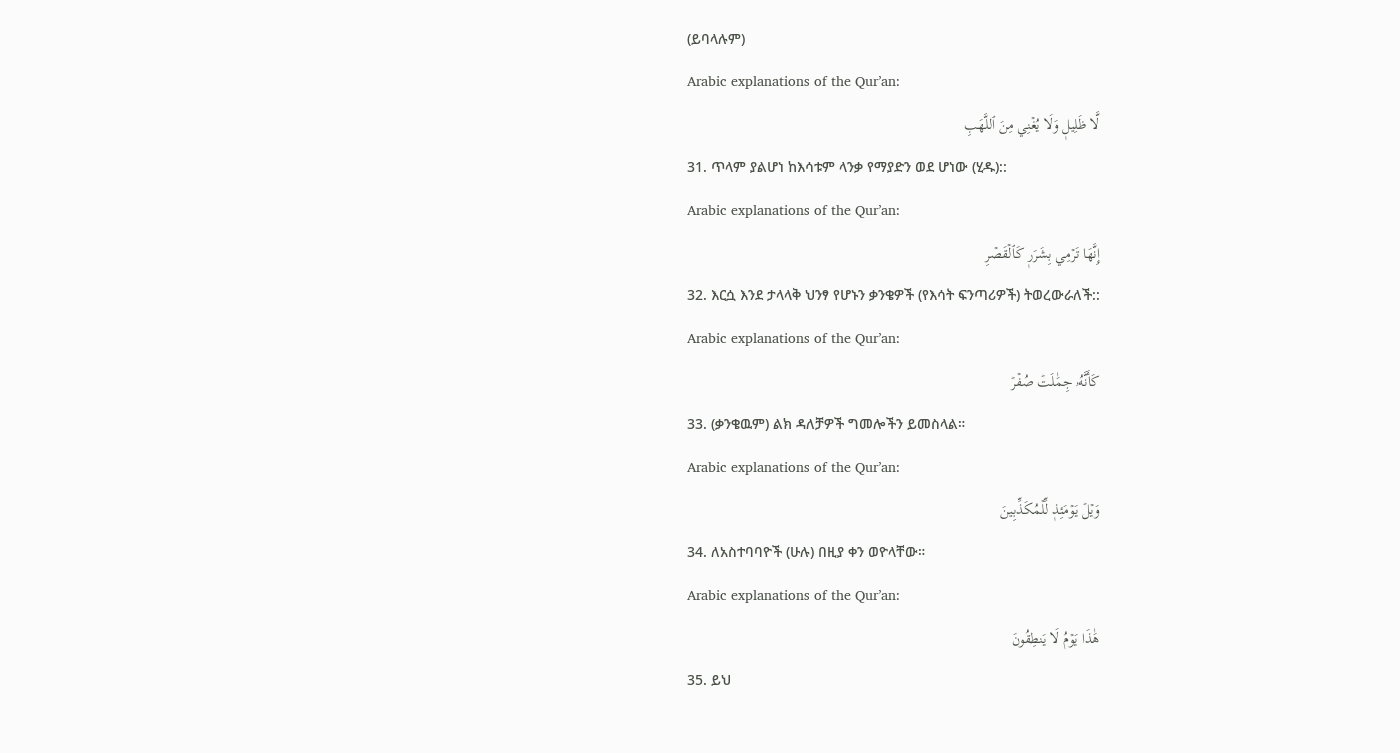(ይባላሉም)
Arabic explanations of the Qur’an:
لَّا ظَلِيلٖ وَلَا يُغۡنِي مِنَ ٱللَّهَبِ
31. ጥላም ያልሆነ ከእሳቱም ላንቃ የማያድን ወደ ሆነው (ሂዱ)::
Arabic explanations of the Qur’an:
إِنَّهَا تَرۡمِي بِشَرَرٖ كَٱلۡقَصۡرِ
32. እርሷ እንደ ታላላቅ ህንፃ የሆኑን ቃንቄዎች (የእሳት ፍንጣሪዎች) ትወረውራለች::
Arabic explanations of the Qur’an:
كَأَنَّهُۥ جِمَٰلَتٞ صُفۡرٞ
33. (ቃንቄዉም) ልክ ዳለቻዎች ግመሎችን ይመስላል።
Arabic explanations of the Qur’an:
وَيۡلٞ يَوۡمَئِذٖ لِّلۡمُكَذِّبِينَ
34. ለአስተባባዮች (ሁሉ) በዚያ ቀን ወዮላቸው።
Arabic explanations of the Qur’an:
هَٰذَا يَوۡمُ لَا يَنطِقُونَ
35. ይህ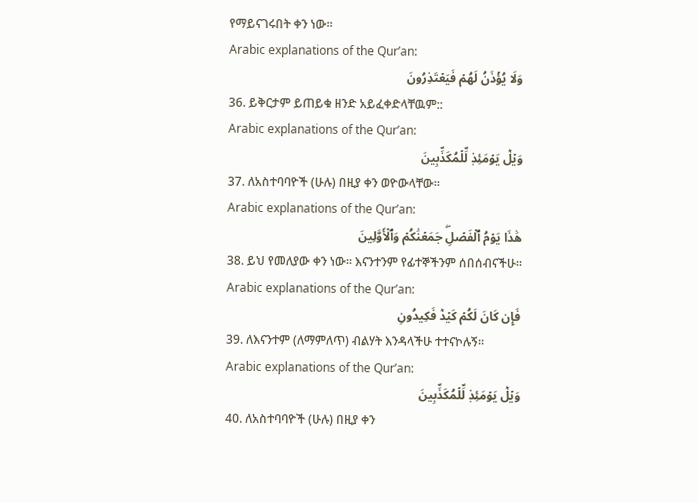የማይናገሩበት ቀን ነው።
Arabic explanations of the Qur’an:
وَلَا يُؤۡذَنُ لَهُمۡ فَيَعۡتَذِرُونَ
36. ይቅርታም ይጠይቁ ዘንድ አይፈቀድላቸዉም::
Arabic explanations of the Qur’an:
وَيۡلٞ يَوۡمَئِذٖ لِّلۡمُكَذِّبِينَ
37. ለአስተባባዮች (ሁሉ) በዚያ ቀን ወዮውላቸው።
Arabic explanations of the Qur’an:
هَٰذَا يَوۡمُ ٱلۡفَصۡلِۖ جَمَعۡنَٰكُمۡ وَٱلۡأَوَّلِينَ
38. ይህ የመለያው ቀን ነው። እናንተንም የፊተኞችንም ሰበሰብናችሁ።
Arabic explanations of the Qur’an:
فَإِن كَانَ لَكُمۡ كَيۡدٞ فَكِيدُونِ
39. ለእናንተም (ለማምለጥ) ብልሃት እንዳላችሁ ተተናኮሉኝ።
Arabic explanations of the Qur’an:
وَيۡلٞ يَوۡمَئِذٖ لِّلۡمُكَذِّبِينَ
40. ለአስተባባዮች (ሁሉ) በዚያ ቀን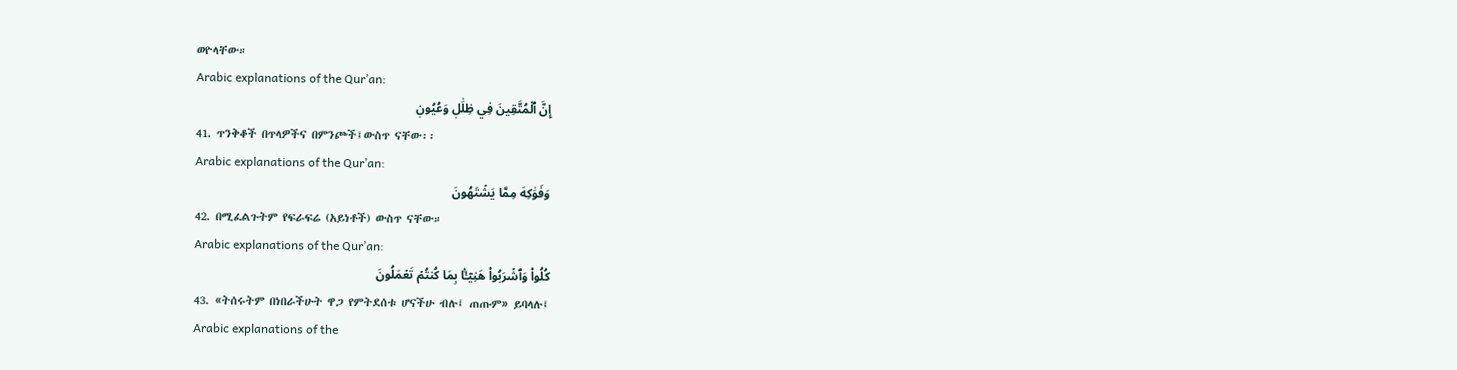ወዮላቸው።
Arabic explanations of the Qur’an:
إِنَّ ٱلۡمُتَّقِينَ فِي ظِلَٰلٖ وَعُيُونٖ
41. ጥንቅቆች በጥላዎችና በምንጮች፤ውስጥ ናቸው፡፡
Arabic explanations of the Qur’an:
وَفَوَٰكِهَ مِمَّا يَشۡتَهُونَ
42. በሚፈልጉትም የፍራፍሬ (አይነቶች) ውስጥ ናቸው።
Arabic explanations of the Qur’an:
كُلُواْ وَٱشۡرَبُواْ هَنِيٓـَٔۢا بِمَا كُنتُمۡ تَعۡمَلُونَ
43. «ትሰሩትም በነበራችሁት ዋጋ የምትደሰቱ ሆናችሁ ብሉ፤ ጠጡም» ይባላሉ፤
Arabic explanations of the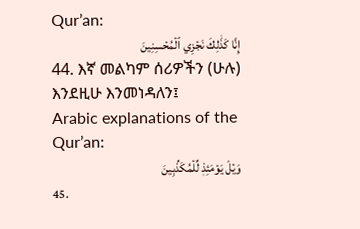Qur’an:
إِنَّا كَذَٰلِكَ نَجۡزِي ٱلۡمُحۡسِنِينَ
44. እኛ መልካም ሰሪዎችን (ሁሉ) እንደዚሁ እንመነዳለን፤
Arabic explanations of the Qur’an:
وَيۡلٞ يَوۡمَئِذٖ لِّلۡمُكَذِّبِينَ
45.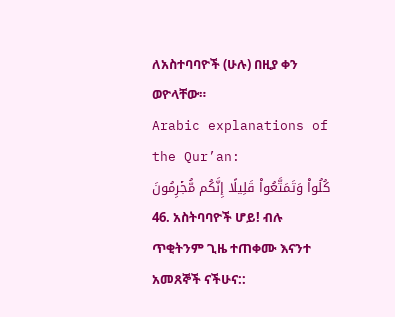ለአስተባባዮች (ሁሉ) በዚያ ቀን ወዮላቸው።
Arabic explanations of the Qur’an:
كُلُواْ وَتَمَتَّعُواْ قَلِيلًا إِنَّكُم مُّجۡرِمُونَ
46. አስትባባዮች ሆይ! ብሉ ጥቂትንም ጊዜ ተጠቀሙ እናንተ አመጸኞች ናችሁና::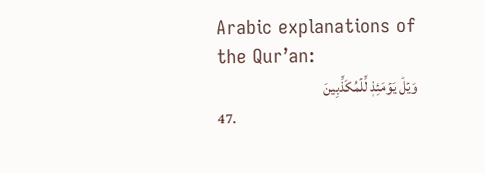Arabic explanations of the Qur’an:
وَيۡلٞ يَوۡمَئِذٖ لِّلۡمُكَذِّبِينَ
47.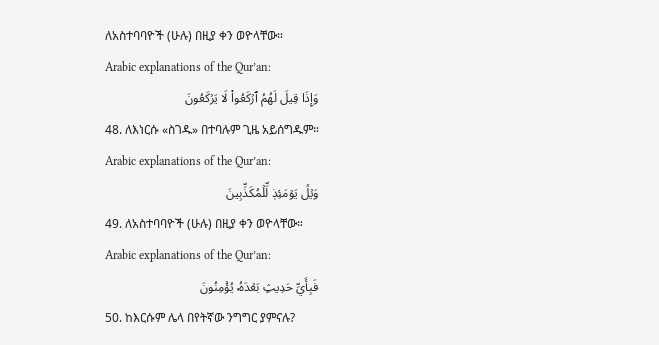ለአስተባባዮች (ሁሉ) በዚያ ቀን ወዮላቸው።
Arabic explanations of the Qur’an:
وَإِذَا قِيلَ لَهُمُ ٱرۡكَعُواْ لَا يَرۡكَعُونَ
48. ለእነርሱ «ስገዱ» በተባሉም ጊዜ አይሰግዱም።
Arabic explanations of the Qur’an:
وَيۡلٞ يَوۡمَئِذٖ لِّلۡمُكَذِّبِينَ
49. ለአስተባባዮች (ሁሉ) በዚያ ቀን ወዮላቸው።
Arabic explanations of the Qur’an:
فَبِأَيِّ حَدِيثِۭ بَعۡدَهُۥ يُؤۡمِنُونَ
50. ከእርሱም ሌላ በየትኛው ንግግር ያምናሉ?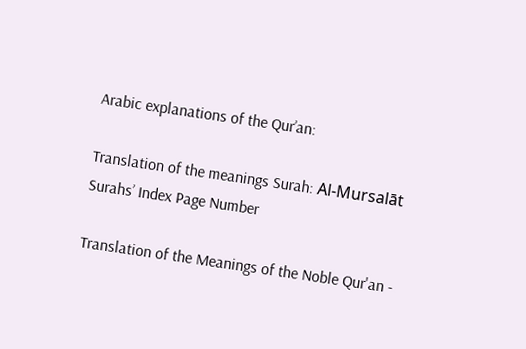Arabic explanations of the Qur’an:

Translation of the meanings Surah: Al-Mursalāt
Surahs’ Index Page Number

Translation of the Meanings of the Noble Qur'an -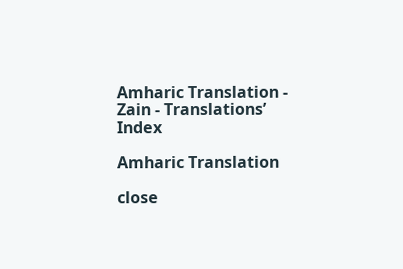Amharic Translation - Zain - Translations’ Index

Amharic Translation

close